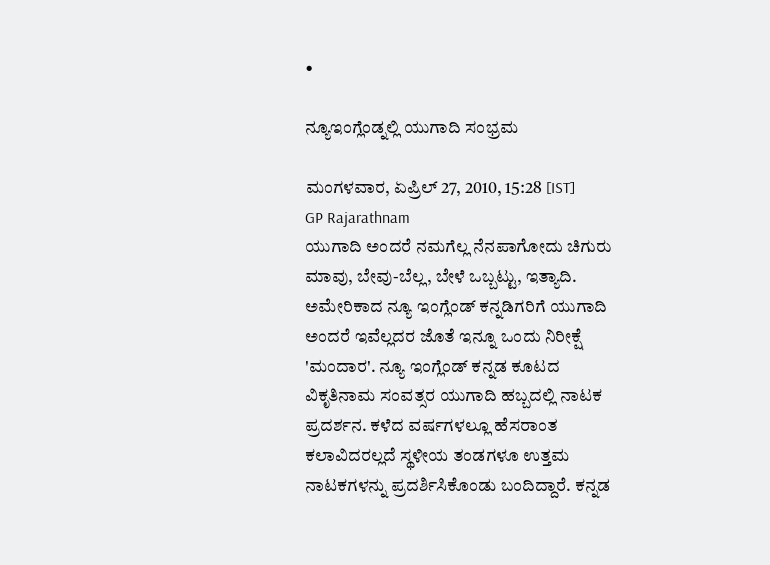•

ನ್ಯೂಇಂಗ್ಲೆಂಡ್ನಲ್ಲಿ ಯುಗಾದಿ ಸಂಭ್ರಮ

ಮಂಗಳವಾರ, ಏಪ್ರಿಲ್ 27, 2010, 15:28 [IST]
GP Rajarathnam
ಯುಗಾದಿ ಅಂದರೆ ನಮಗೆಲ್ಲ ನೆನಪಾಗೋದು ಚಿಗುರು ಮಾವು, ಬೇವು-ಬೆಲ್ಲ, ಬೇಳೆ ಒಬ್ಬಟ್ಟು, ಇತ್ಯಾದಿ. ಅಮೇರಿಕಾದ ನ್ಯೂ ಇಂಗ್ಲೆಂಡ್ ಕನ್ನಡಿಗರಿಗೆ ಯುಗಾದಿ ಅಂದರೆ ಇವೆಲ್ಲದರ ಜೊತೆ ಇನ್ನೂ ಒಂದು ನಿರೀಕ್ಷೆ 'ಮಂದಾರ'. ನ್ಯೂ ಇಂಗ್ಲೆಂಡ್ ಕನ್ನಡ ಕೂಟದ ವಿಕೃತಿನಾಮ ಸಂವತ್ಸರ ಯುಗಾದಿ ಹಬ್ಬದಲ್ಲಿ ನಾಟಕ ಪ್ರದರ್ಶನ. ಕಳೆದ ವರ್ಷಗಳಲ್ಲೂ ಹೆಸರಾಂತ ಕಲಾವಿದರಲ್ಲದೆ ಸ್ಥಳೀಯ ತಂಡಗಳೂ ಉತ್ತಮ ನಾಟಕಗಳನ್ನು ಪ್ರದರ್ಶಿಸಿಕೊಂಡು ಬಂದಿದ್ದಾರೆ. ಕನ್ನಡ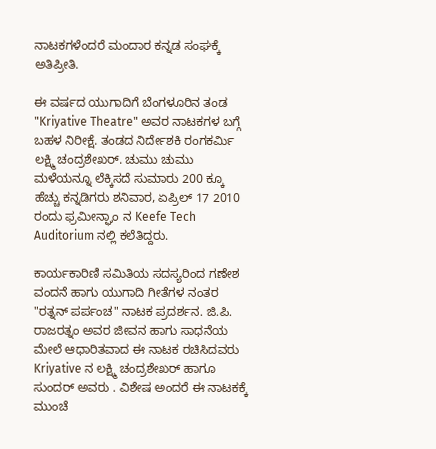ನಾಟಕಗಳೆಂದರೆ ಮಂದಾರ ಕನ್ನಡ ಸಂಘಕ್ಕೆ ಅತಿಪ್ರೀತಿ.

ಈ ವರ್ಷದ ಯುಗಾದಿಗೆ ಬೆಂಗಳೂರಿನ ತಂಡ "Kriyative Theatre" ಅವರ ನಾಟಕಗಳ ಬಗ್ಗೆ ಬಹಳ ನಿರೀಕ್ಷೆ. ತಂಡದ ನಿರ್ದೇಶಕಿ ರಂಗಕರ್ಮಿ ಲಕ್ಷ್ಮಿ ಚಂದ್ರಶೇಖರ್. ಚುಮು ಚುಮು ಮಳೆಯನ್ನೂ ಲೆಕ್ಕಿಸದೆ ಸುಮಾರು 200 ಕ್ಕೂ ಹೆಚ್ಚು ಕನ್ನಡಿಗರು ಶನಿವಾರ, ಏಪ್ರಿಲ್ 17 2010 ರಂದು ಫ್ರಮೀನ್ಘಾಂ ನ Keefe Tech Auditorium ನಲ್ಲಿ ಕಲೆತಿದ್ದರು.

ಕಾರ್ಯಕಾರಿಣಿ ಸಮಿತಿಯ ಸದಸ್ಯರಿಂದ ಗಣೇಶ ವಂದನೆ ಹಾಗು ಯುಗಾದಿ ಗೀತೆಗಳ ನಂತರ "ರತ್ನನ್ ಪರ್ಪಂಚ" ನಾಟಕ ಪ್ರದರ್ಶನ. ಜಿ.ಪಿ. ರಾಜರತ್ನಂ ಅವರ ಜೀವನ ಹಾಗು ಸಾಧನೆಯ ಮೇಲೆ ಆಧಾರಿತವಾದ ಈ ನಾಟಕ ರಚಿಸಿದವರು Kriyative ನ ಲಕ್ಷ್ಮಿ ಚಂದ್ರಶೇಖರ್ ಹಾಗೂ ಸುಂದರ್ ಅವರು . ವಿಶೇಷ ಅಂದರೆ ಈ ನಾಟಕಕ್ಕೆ ಮುಂಚೆ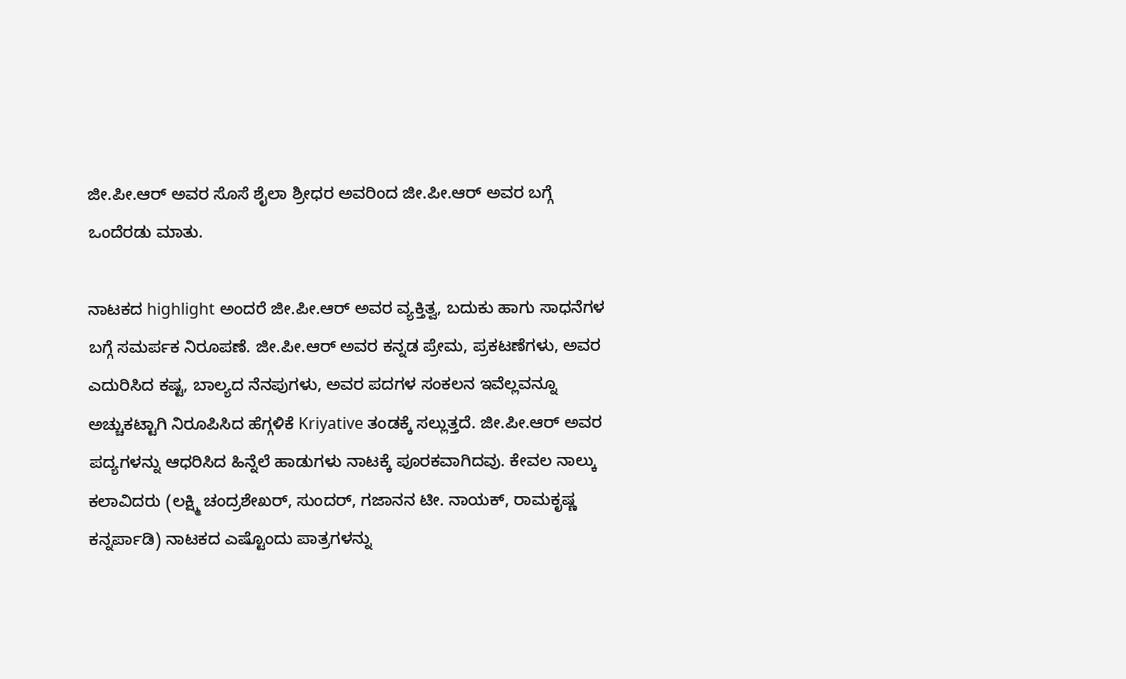ಜೀ.ಪೀ.ಆರ್ ಅವರ ಸೊಸೆ ಶೈಲಾ ಶ್ರೀಧರ ಅವರಿಂದ ಜೀ.ಪೀ.ಆರ್ ಅವರ ಬಗ್ಗೆ ಒಂದೆರಡು ಮಾತು.

ನಾಟಕದ highlight ಅಂದರೆ ಜೀ.ಪೀ.ಆರ್ ಅವರ ವ್ಯಕ್ತಿತ್ವ, ಬದುಕು ಹಾಗು ಸಾಧನೆಗಳ ಬಗ್ಗೆ ಸಮರ್ಪಕ ನಿರೂಪಣೆ. ಜೀ.ಪೀ.ಆರ್ ಅವರ ಕನ್ನಡ ಪ್ರೇಮ, ಪ್ರಕಟಣೆಗಳು, ಅವರ ಎದುರಿಸಿದ ಕಷ್ಟ, ಬಾಲ್ಯದ ನೆನಪುಗಳು, ಅವರ ಪದಗಳ ಸಂಕಲನ ಇವೆಲ್ಲವನ್ನೂ ಅಚ್ಚುಕಟ್ಟಾಗಿ ನಿರೂಪಿಸಿದ ಹೆಗ್ಗಳಿಕೆ Kriyative ತಂಡಕ್ಕೆ ಸಲ್ಲುತ್ತದೆ. ಜೀ.ಪೀ.ಆರ್ ಅವರ ಪದ್ಯಗಳನ್ನು ಆಧರಿಸಿದ ಹಿನ್ನೆಲೆ ಹಾಡುಗಳು ನಾಟಕ್ಕೆ ಪೂರಕವಾಗಿದವು. ಕೇವಲ ನಾಲ್ಕು ಕಲಾವಿದರು (ಲಕ್ಷ್ಮಿ ಚಂದ್ರಶೇಖರ್, ಸುಂದರ್, ಗಜಾನನ ಟೀ. ನಾಯಕ್, ರಾಮಕೃಷ್ಣ ಕನ್ನರ್ಪಾಡಿ) ನಾಟಕದ ಎಷ್ಟೊಂದು ಪಾತ್ರಗಳನ್ನು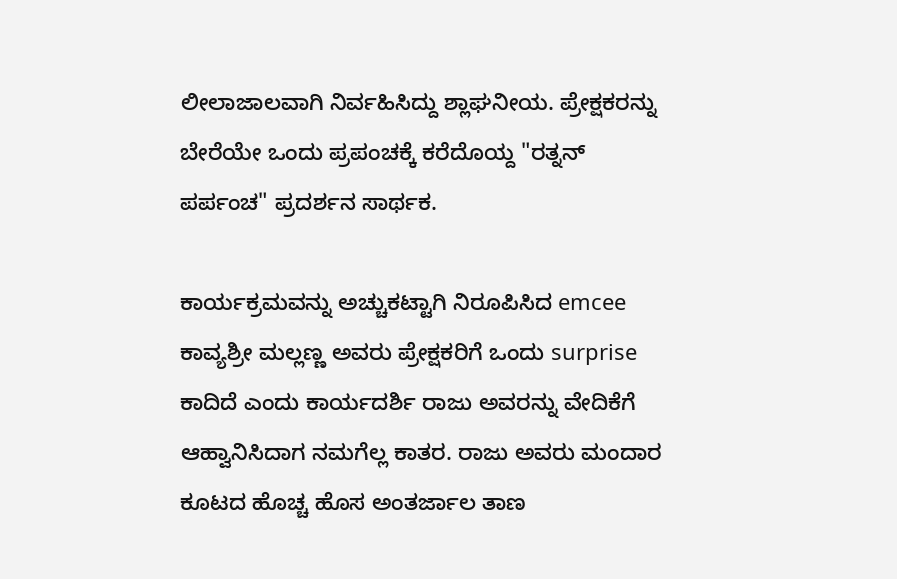ಲೀಲಾಜಾಲವಾಗಿ ನಿರ್ವಹಿಸಿದ್ದು ಶ್ಲಾಘನೀಯ. ಪ್ರೇಕ್ಷಕರನ್ನು ಬೇರೆಯೇ ಒಂದು ಪ್ರಪಂಚಕ್ಕೆ ಕರೆದೊಯ್ದ "ರತ್ನನ್ ಪರ್ಪಂಚ" ಪ್ರದರ್ಶನ ಸಾರ್ಥಕ.

ಕಾರ್ಯಕ್ರಮವನ್ನು ಅಚ್ಚುಕಟ್ಟಾಗಿ ನಿರೂಪಿಸಿದ emcee ಕಾವ್ಯಶ್ರೀ ಮಲ್ಲಣ್ಣ ಅವರು ಪ್ರೇಕ್ಷಕರಿಗೆ ಒಂದು surprise ಕಾದಿದೆ ಎಂದು ಕಾರ್ಯದರ್ಶಿ ರಾಜು ಅವರನ್ನು ವೇದಿಕೆಗೆ ಆಹ್ವಾನಿಸಿದಾಗ ನಮಗೆಲ್ಲ ಕಾತರ. ರಾಜು ಅವರು ಮಂದಾರ ಕೂಟದ ಹೊಚ್ಚ ಹೊಸ ಅಂತರ್ಜಾಲ ತಾಣ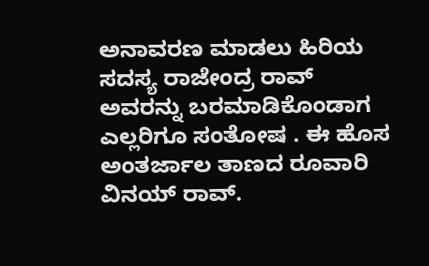ಅನಾವರಣ ಮಾಡಲು ಹಿರಿಯ ಸದಸ್ಯ ರಾಜೇಂದ್ರ ರಾವ್ ಅವರನ್ನು ಬರಮಾಡಿಕೊಂಡಾಗ ಎಲ್ಲರಿಗೂ ಸಂತೋಷ . ಈ ಹೊಸ ಅಂತರ್ಜಾಲ ತಾಣದ ರೂವಾರಿ ವಿನಯ್ ರಾವ್.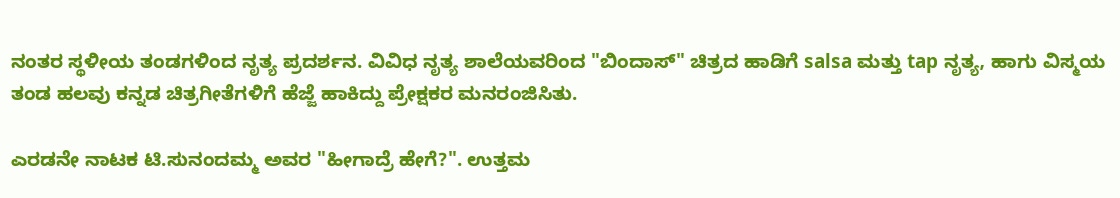ನಂತರ ಸ್ಥಳೀಯ ತಂಡಗಳಿಂದ ನೃತ್ಯ ಪ್ರದರ್ಶನ. ವಿವಿಧ ನೃತ್ಯ ಶಾಲೆಯವರಿಂದ "ಬಿಂದಾಸ್" ಚಿತ್ರದ ಹಾಡಿಗೆ salsa ಮತ್ತು tap ನೃತ್ಯ, ಹಾಗು ವಿಸ್ಮಯ ತಂಡ ಹಲವು ಕನ್ನಡ ಚಿತ್ರಗೀತೆಗಳಿಗೆ ಹೆಜ್ಜೆ ಹಾಕಿದ್ದು ಪ್ರೇಕ್ಷಕರ ಮನರಂಜಿಸಿತು.

ಎರಡನೇ ನಾಟಕ ಟಿ.ಸುನಂದಮ್ಮ ಅವರ "ಹೀಗಾದ್ರೆ ಹೇಗೆ?". ಉತ್ತಮ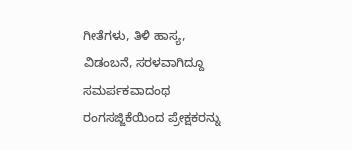ಗೀತೆಗಳು, ತಿಳಿ ಹಾಸ್ಯ, ವಿಡಂಬನೆ, ಸರಳವಾಗಿದ್ದೂ ಸಮರ್ಪಕವಾದಂಥ ರಂಗಸಜ್ಜಿಕೆಯಿಂದ ಪ್ರೇಕ್ಷಕರನ್ನು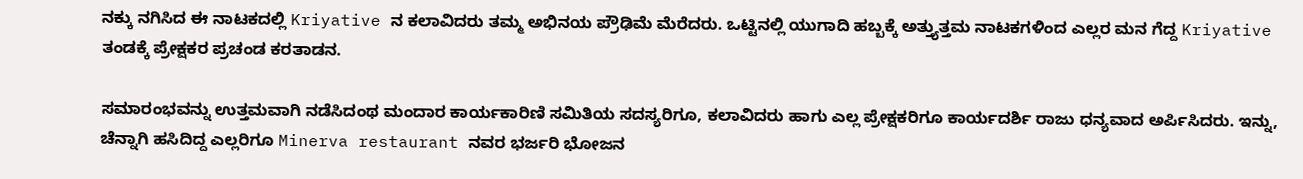ನಕ್ಕು ನಗಿಸಿದ ಈ ನಾಟಕದಲ್ಲಿ Kriyative ನ ಕಲಾವಿದರು ತಮ್ಮ ಅಭಿನಯ ಪ್ರೌಢಿಮೆ ಮೆರೆದರು. ಒಟ್ಟಿನಲ್ಲಿ ಯುಗಾದಿ ಹಬ್ಬಕ್ಕೆ ಅತ್ತ್ಯುತ್ತಮ ನಾಟಕಗಳಿಂದ ಎಲ್ಲರ ಮನ ಗೆದ್ದ Kriyative ತಂಡಕ್ಕೆ ಪ್ರೇಕ್ಷಕರ ಪ್ರಚಂಡ ಕರತಾಡನ.

ಸಮಾರಂಭವನ್ನು ಉತ್ತಮವಾಗಿ ನಡೆಸಿದಂಥ ಮಂದಾರ ಕಾರ್ಯಕಾರಿಣಿ ಸಮಿತಿಯ ಸದಸ್ಯರಿಗೂ, ಕಲಾವಿದರು ಹಾಗು ಎಲ್ಲ ಪ್ರೇಕ್ಷಕರಿಗೂ ಕಾರ್ಯದರ್ಶಿ ರಾಜು ಧನ್ಯವಾದ ಅರ್ಪಿಸಿದರು. ಇನ್ನು, ಚೆನ್ನಾಗಿ ಹಸಿದಿದ್ದ ಎಲ್ಲರಿಗೂ Minerva restaurant ನವರ ಭರ್ಜರಿ ಭೋಜನ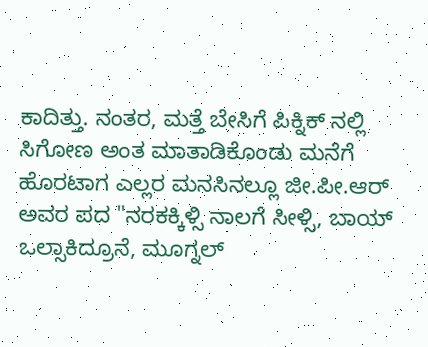ಕಾದಿತ್ತು. ನಂತರ, ಮತ್ತೆ ಬೇಸಿಗೆ ಪಿಕ್ನಿಕ್ ನಲ್ಲಿ ಸಿಗೋಣ ಅಂತ ಮಾತಾಡಿಕೊಂಡು ಮನೆಗೆ ಹೊರಟಾಗ ಎಲ್ಲರ ಮನಸಿನಲ್ಲೂ ಜೀ.ಪೀ.ಆರ್ ಅವರ ಪದ "ನರಕಕ್ಕಿಳ್ಸಿ ನಾಲಗೆ ಸೀಳ್ಸಿ, ಬಾಯ್ ಒಲ್ಸಾಕಿದ್ರೂನೆ, ಮೂಗ್ನಲ್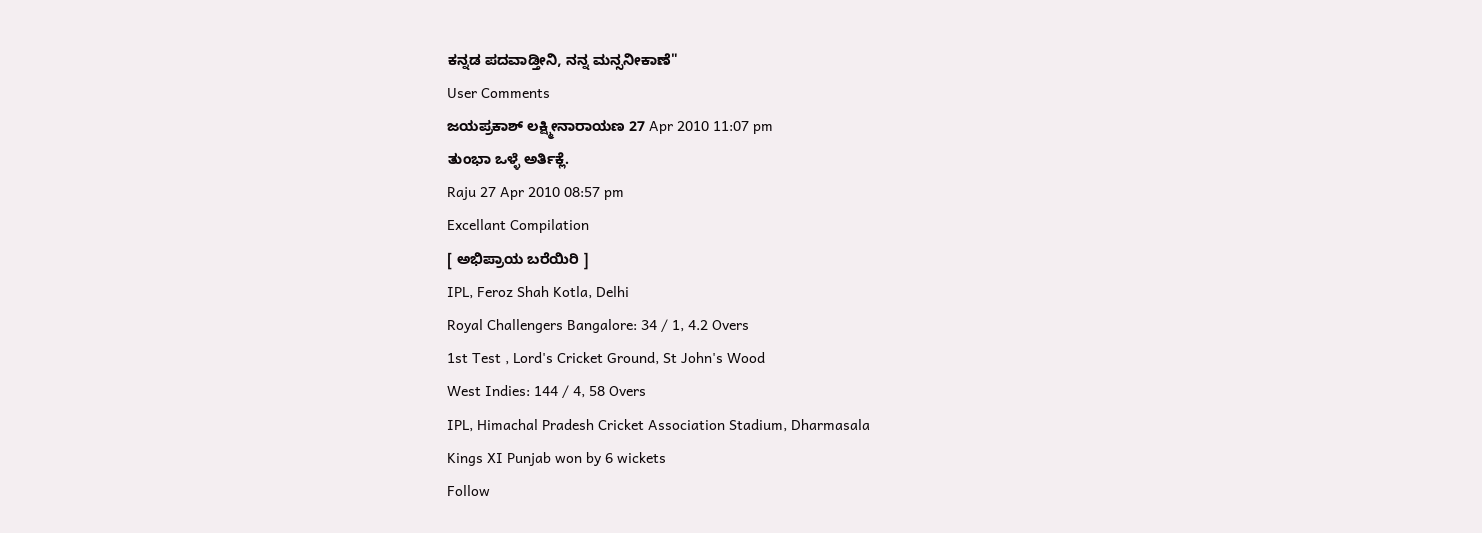ಕನ್ನಡ ಪದವಾಡ್ತೀನಿ, ನನ್ನ ಮನ್ಸನೀಕಾಣೆ"
User Comments
ಜಯಪ್ರಕಾಶ್ ಲಕ್ಷ್ಮೀನಾರಾಯಣ 27 Apr 2010 11:07 pm
ತುಂಭಾ ಒಳ್ಳೆ ಅರ್ತಿಕ್ಲೆ.
Raju 27 Apr 2010 08:57 pm
Excellant Compilation
[ ಅಭಿಪ್ರಾಯ ಬರೆಯಿರಿ ]
IPL, Feroz Shah Kotla, Delhi
Royal Challengers Bangalore: 34 / 1, 4.2 Overs
1st Test , Lord's Cricket Ground, St John's Wood
West Indies: 144 / 4, 58 Overs
IPL, Himachal Pradesh Cricket Association Stadium, Dharmasala
Kings XI Punjab won by 6 wickets
Follow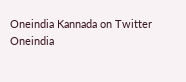Oneindia Kannada on Twitter
Oneindia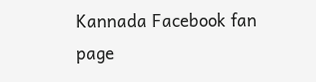Kannada Facebook fan page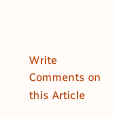Write Comments on this Article